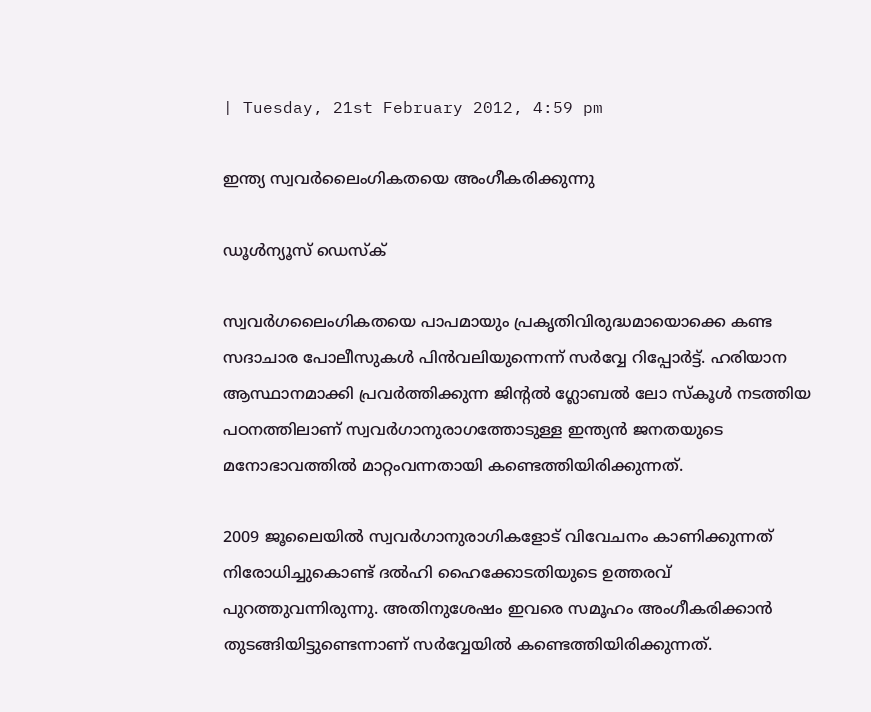| Tuesday, 21st February 2012, 4:59 pm

ഇന്ത്യ സ്വവര്‍ലൈംഗികതയെ അംഗീകരിക്കുന്നു

ഡൂള്‍ന്യൂസ് ഡെസ്‌ക്

സ്വവര്‍ഗലൈംഗികതയെ പാപമായും പ്രകൃതിവിരുദ്ധമായൊക്കെ കണ്ട സദാചാര പോലീസുകള്‍ പിന്‍വലിയുന്നെന്ന് സര്‍വ്വേ റിപ്പോര്‍ട്ട്. ഹരിയാന ആസ്ഥാനമാക്കി പ്രവര്‍ത്തിക്കുന്ന ജിന്റല്‍ ഗ്ലോബല്‍ ലോ സ്‌കൂള്‍ നടത്തിയ പഠനത്തിലാണ് സ്വവര്‍ഗാനുരാഗത്തോടുള്ള ഇന്ത്യന്‍ ജനതയുടെ മനോഭാവത്തില്‍ മാറ്റംവന്നതായി കണ്ടെത്തിയിരിക്കുന്നത്.

2009 ജൂലൈയില്‍ സ്വവര്‍ഗാനുരാഗികളോട് വിവേചനം കാണിക്കുന്നത് നിരോധിച്ചുകൊണ്ട് ദല്‍ഹി ഹൈക്കോടതിയുടെ ഉത്തരവ് പുറത്തുവന്നിരുന്നു. അതിനുശേഷം ഇവരെ സമൂഹം അംഗീകരിക്കാന്‍ തുടങ്ങിയിട്ടുണ്ടെന്നാണ് സര്‍വ്വേയില്‍ കണ്ടെത്തിയിരിക്കുന്നത്.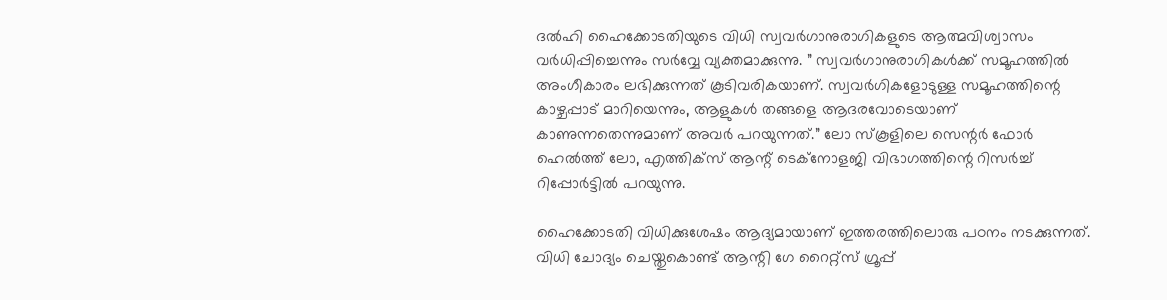ദല്‍ഹി ഹൈക്കോടതിയുടെ വിധി സ്വവര്‍ഗാനുരാഗികളുടെ ആത്മവിശ്വാസം വര്‍ധിപ്പിച്ചെന്നും സര്‍വ്വേ വ്യക്തമാക്കുന്നു. ” സ്വവര്‍ഗാനുരാഗികള്‍ക്ക് സമൂഹത്തില്‍ അംഗീകാരം ലഭിക്കുന്നത് കൂടിവരികയാണ്. സ്വവര്‍ഗികളോടുള്ള സമൂഹത്തിന്റെ കാഴ്ചപ്പാട് മാറിയെന്നും, ആളുകള്‍ തങ്ങളെ ആദരവോടെയാണ് കാണുന്നതെന്നുമാണ് അവര്‍ പറയുന്നത്.” ലോ സ്‌കൂളിലെ സെന്റര്‍ ഫോര്‍ ഹെല്‍ത്ത് ലോ, എത്തിക്‌സ് ആന്റ് ടെക്‌നോളജി വിഭാഗത്തിന്റെ റിസര്‍ച്ച് റിപ്പോര്‍ട്ടില്‍ പറയുന്നു.

ഹൈക്കോടതി വിധിക്കുശേഷം ആദ്യമായാണ് ഇത്തരത്തിലൊരു പഠനം നടക്കുന്നത്. വിധി ചോദ്യം ചെയ്തുകൊണ്ട് ആന്റി ഗേ റൈറ്റ്‌സ് ഗ്രൂപ്പ്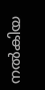നല്‍കിയ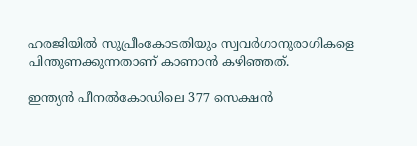ഹരജിയില്‍ സുപ്രീംകോടതിയും സ്വവര്‍ഗാനുരാഗികളെ പിന്തുണക്കുന്നതാണ് കാണാന്‍ കഴിഞ്ഞത്.

ഇന്ത്യന്‍ പീനല്‍കോഡിലെ 377 സെക്ഷന്‍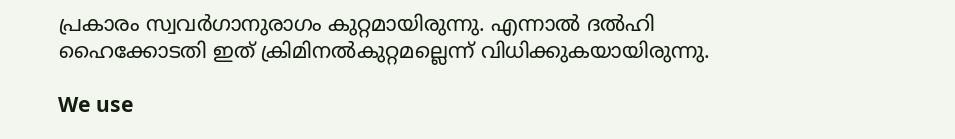പ്രകാരം സ്വവര്‍ഗാനുരാഗം കുറ്റമായിരുന്നു. എന്നാല്‍ ദല്‍ഹി ഹൈക്കോടതി ഇത് ക്രിമിനല്‍കുറ്റമല്ലെന്ന് വിധിക്കുകയായിരുന്നു.

We use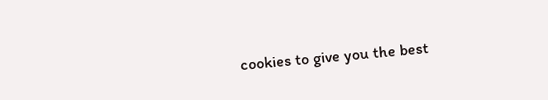cookies to give you the best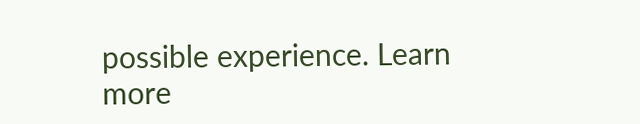possible experience. Learn more